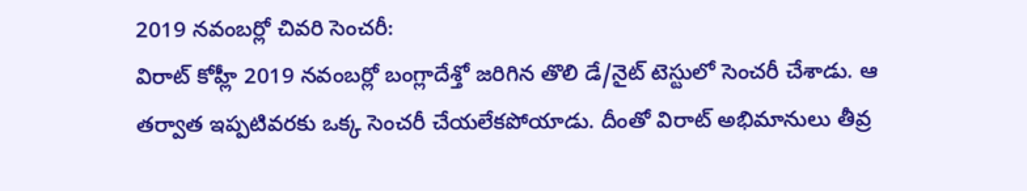2019 నవంబర్లో చివరి సెంచరీ:
విరాట్ కోహ్లీ 2019 నవంబర్లో బంగ్లాదేశ్తో జరిగిన తొలి డే/నైట్ టెస్టులో సెంచరీ చేశాడు. ఆ తర్వాత ఇప్పటివరకు ఒక్క సెంచరీ చేయలేకపోయాడు. దీంతో విరాట్ అభిమానులు తీవ్ర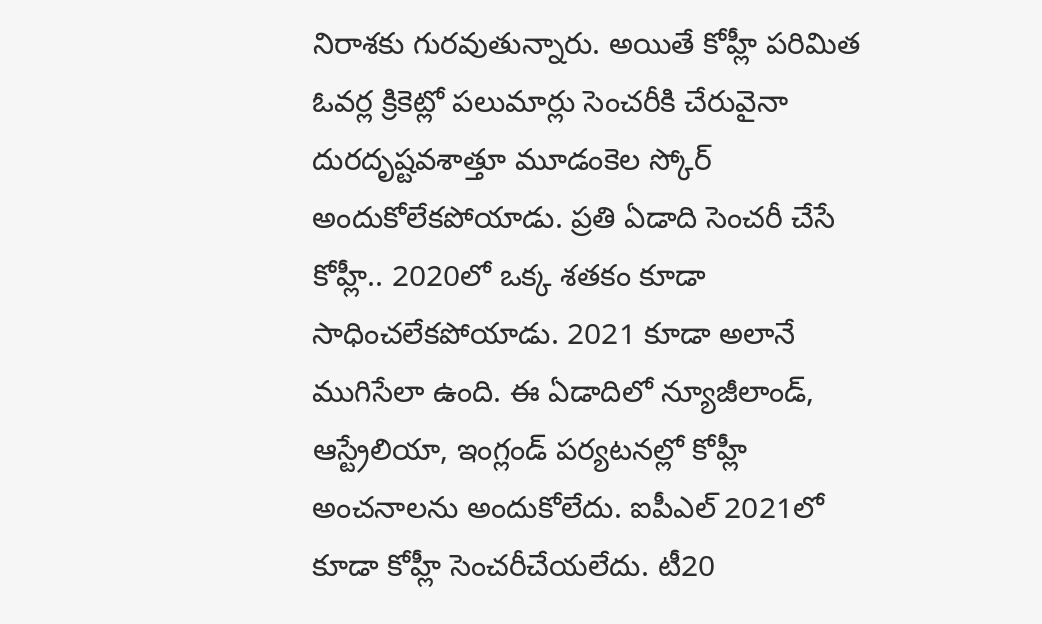నిరాశకు గురవుతున్నారు. అయితే కోహ్లీ పరిమిత ఓవర్ల క్రికెట్లో పలుమార్లు సెంచరీకి చేరువైనా దురదృష్టవశాత్తూ మూడంకెల స్కోర్ అందుకోలేకపోయాడు. ప్రతి ఏడాది సెంచరీ చేసే కోహ్లీ.. 2020లో ఒక్క శతకం కూడా సాధించలేకపోయాడు. 2021 కూడా అలానే ముగిసేలా ఉంది. ఈ ఏడాదిలో న్యూజీలాండ్, ఆస్ట్రేలియా, ఇంగ్లండ్ పర్యటనల్లో కోహ్లీ అంచనాలను అందుకోలేదు. ఐపీఎల్ 2021లో కూడా కోహ్లీ సెంచరీచేయలేదు. టీ20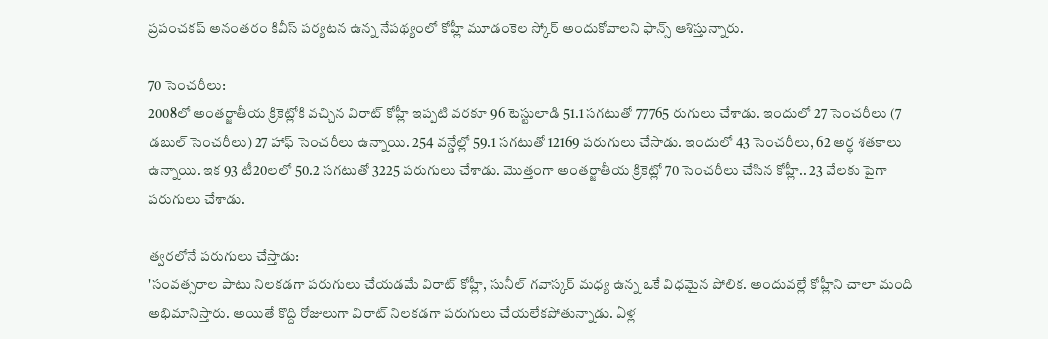ప్రపంచకప్ అనంతరం కివీస్ పర్యటన ఉన్న నేపథ్యంలో కోహ్లీ మూడంకెల స్కోర్ అందుకోవాలని ఫాన్స్ ఆశిస్తున్నారు.

70 సెంచరీలు:
2008లో అంతర్జాతీయ క్రికెట్లోకి వచ్చిన విరాట్ కోహ్లీ ఇప్పటి వరకూ 96 టెస్టులాడి 51.1 సగటుతో 77765 రుగులు చేశాడు. ఇందులో 27 సెంచరీలు (7 డబుల్ సెంచరీలు) 27 హాఫ్ సెంచరీలు ఉన్నాయి. 254 వన్డేల్లో 59.1 సగటుతో 12169 పరుగులు చేసాడు. ఇందులో 43 సెంచరీలు, 62 అర్ధ శతకాలు ఉన్నాయి. ఇక 93 టీ20లలో 50.2 సగటుతో 3225 పరుగులు చేశాడు. మొత్తంగా అంతర్జాతీయ క్రికెట్లో 70 సెంచరీలు చేసిన కోహ్లీ.. 23 వేలకు పైగా పరుగులు చేశాడు.

త్వరలోనే పరుగులు చేస్తాడు:
'సంవత్సరాల పాటు నిలకడగా పరుగులు చేయడమే విరాట్ కోహ్లీ, సునీల్ గవాస్కర్ మధ్య ఉన్న ఒకే విధమైన పోలిక. అందువల్లే కోహ్లీని చాలా మంది అభిమానిస్తారు. అయితే కొద్ది రోజులుగా విరాట్ నిలకడగా పరుగులు చేయలేకపోతున్నాడు. ఏళ్ల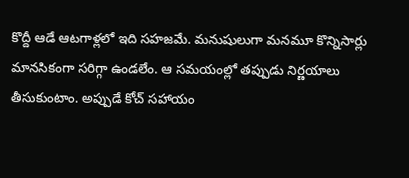కొద్దీ ఆడే ఆటగాళ్లలో ఇది సహజమే. మనుషులుగా మనమూ కొన్నిసార్లు మానసికంగా సరిగ్గా ఉండలేం. ఆ సమయంల్లో తప్పుడు నిర్ణయాలు తీసుకుంటాం. అప్పుడే కోచ్ సహాయం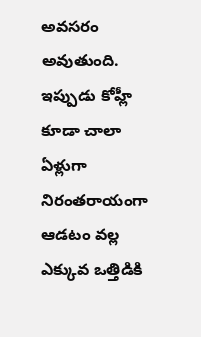అవసరం అవుతుంది. ఇప్పుడు కోహ్లీ కూడా చాలా ఏళ్లుగా నిరంతరాయంగా ఆడటం వల్ల ఎక్కువ ఒత్తిడికి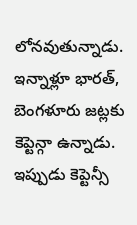లోనవుతున్నాడు. ఇన్నాళ్లూ భారత్, బెంగళూరు జట్లకు కెప్టెన్గా ఉన్నాడు. ఇప్పుడు కెప్టెన్సీ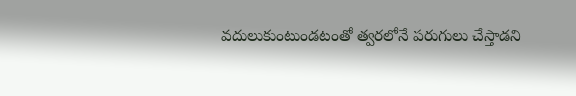వదులుకుంటుండటంతో త్వరలోనే పరుగులు చేస్తాడని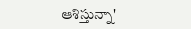ఆశిస్తున్నా'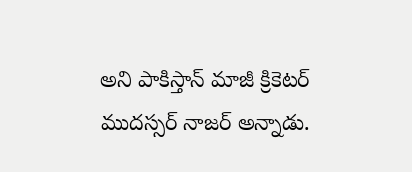అని పాకిస్తాన్ మాజీ క్రికెటర్ ముదస్సర్ నాజర్ అన్నాడు.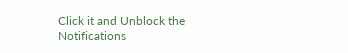Click it and Unblock the Notifications